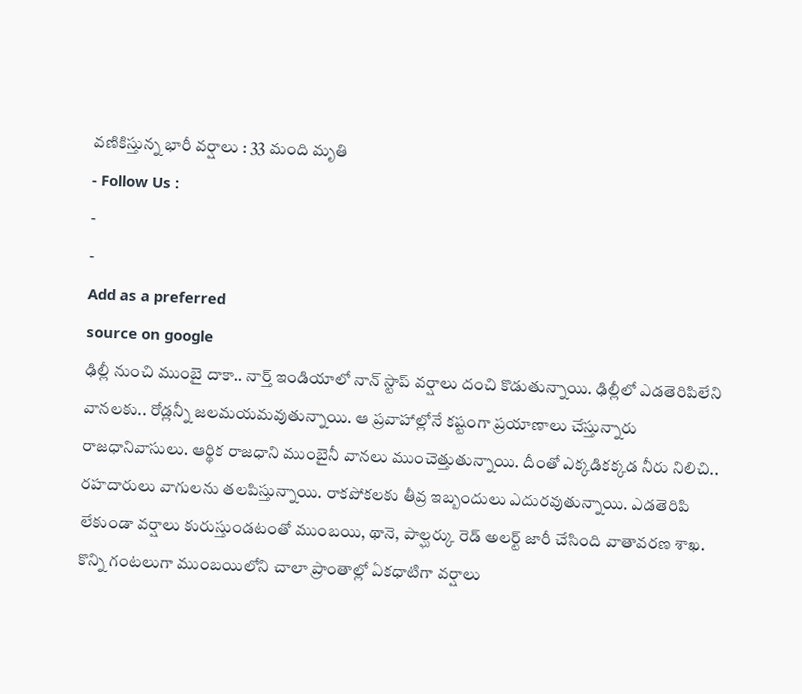వణికిస్తున్న భారీ వర్షాలు : 33 మంది మృతి
- Follow Us :
-
-
Add as a preferred
source on google
ఢిల్లీ నుంచి ముంబై దాకా.. నార్త్ ఇండియాలో నాన్ స్టాప్ వర్షాలు దంచి కొడుతున్నాయి. ఢిల్లీలో ఎడతెరిపిలేని వానలకు.. రోడ్లన్నీ జలమయమవుతున్నాయి. ఆ ప్రవాహాల్లోనే కష్టంగా ప్రయాణాలు చేస్తున్నారు రాజధానివాసులు. ఆర్థిక రాజధాని ముంబైనీ వానలు ముంచెత్తుతున్నాయి. దీంతో ఎక్కడికక్కడ నీరు నిలిచి.. రహదారులు వాగులను తలపిస్తున్నాయి. రాకపోకలకు తీవ్ర ఇబ్బందులు ఎదురవుతున్నాయి. ఎడతెరిపి లేకుండా వర్షాలు కురుస్తుండటంతో ముంబయి, థానె, పాల్ఘర్కు రెడ్ అలర్ట్ జారీ చేసింది వాతావరణ శాఖ. కొన్ని గంటలుగా ముంబయిలోని చాలా ప్రాంతాల్లో ఏకధాటిగా వర్షాలు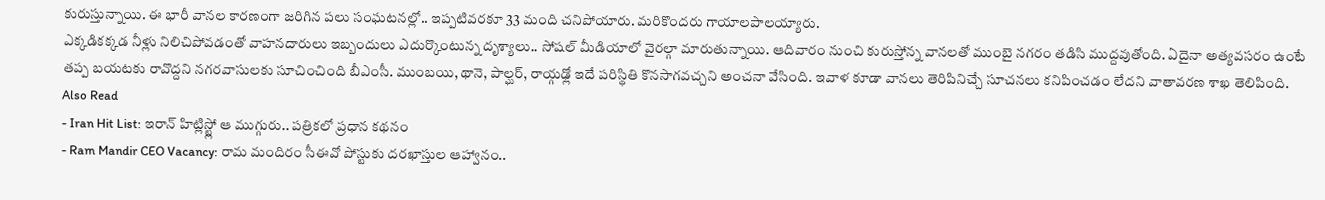కురుస్తున్నాయి. ఈ భారీ వానల కారణంగా జరిగిన పలు సంఘటనల్లో.. ఇప్పటివరకూ 33 మంది చనిపోయారు. మరికొందరు గాయాలపాలయ్యారు.
ఎక్కడికక్కడ నీళ్లు నిలిచిపోవడంతో వాహనదారులు ఇబ్బందులు ఎదుర్కొంటున్న దృశ్యాలు.. సోషల్ మీడియాలో వైరల్గా మారుతున్నాయి. ఆదివారం నుంచి కురుస్తోన్న వానలతో ముంబై నగరం తడిసి ముద్దవుతోంది. ఏదైనా అత్యవసరం ఉంటే తప్ప బయటకు రావొద్దని నగరవాసులకు సూచించింది బీఎంసీ. ముంబయి, థానె, పాల్ఘర్, రాయ్గఢ్లో ఇదే పరిస్థితి కొనసాగవచ్చని అంచనా వేసింది. ఇవాళ కూడా వానలు తెరిపినిచ్చే సూచనలు కనిపించడం లేదని వాతావరణ శాఖ తెలిపింది.
Also Read
- Iran Hit List: ఇరాన్ హిట్లిస్ట్లో ఆ ముగ్గురు.. పత్రికలో ప్రధాన కథనం
- Ram Mandir CEO Vacancy: రామ మందిరం సీఈవో పోస్టుకు దరఖాస్తుల ఆహ్వానం..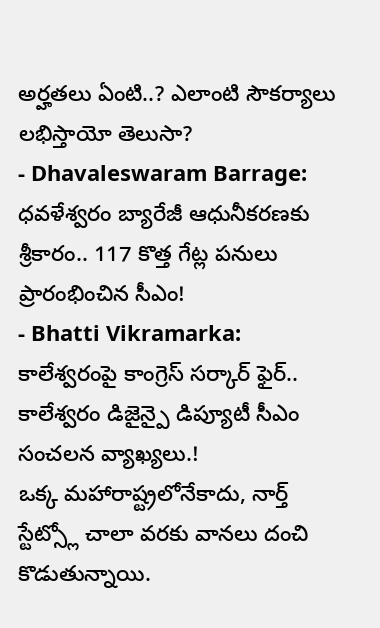అర్హతలు ఏంటి..? ఎలాంటి సౌకర్యాలు లభిస్తాయో తెలుసా?
- Dhavaleswaram Barrage: ధవళేశ్వరం బ్యారేజీ ఆధునీకరణకు శ్రీకారం.. 117 కొత్త గేట్ల పనులు ప్రారంభించిన సీఎం!
- Bhatti Vikramarka: కాలేశ్వరంపై కాంగ్రెస్ సర్కార్ ఫైర్.. కాలేశ్వరం డిజైన్పై డిప్యూటీ సీఎం సంచలన వ్యాఖ్యలు.!
ఒక్క మహారాష్ట్రలోనేకాదు, నార్త్ స్టేట్స్లో చాలా వరకు వానలు దంచి కొడుతున్నాయి.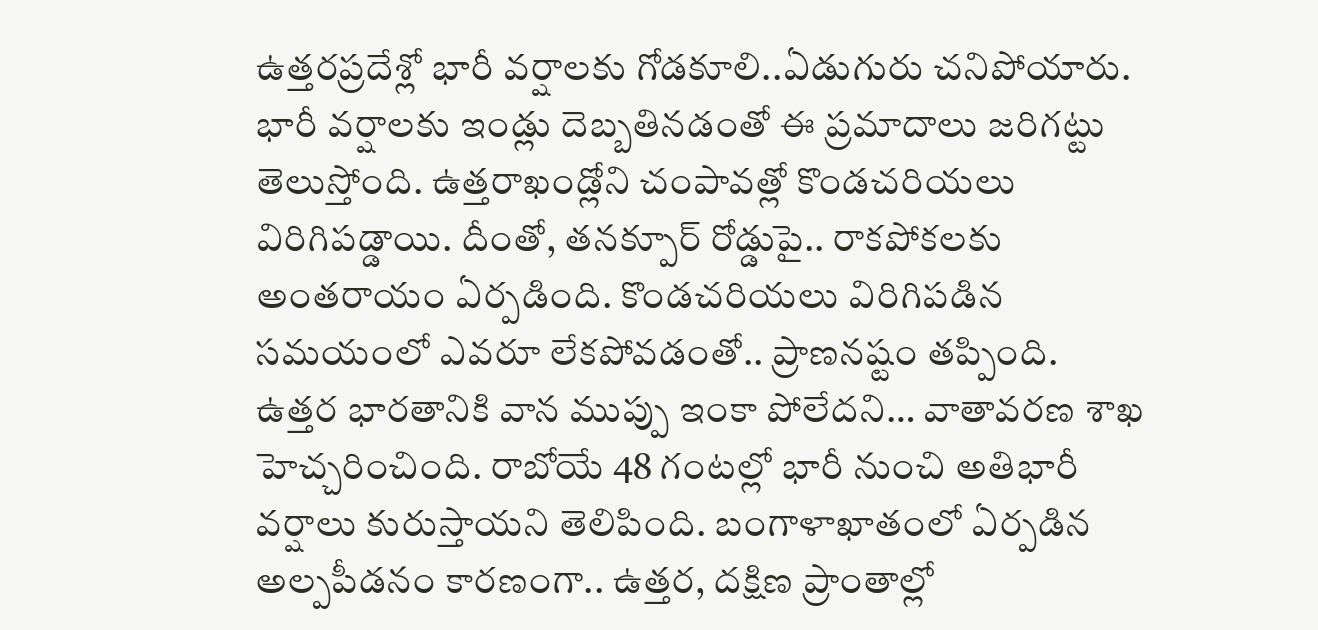ఉత్తరప్రదేశ్లో భారీ వర్షాలకు గోడకూలి..ఏడుగురు చనిపోయారు. భారీ వర్షాలకు ఇండ్లు దెబ్బతినడంతో ఈ ప్రమాదాలు జరిగట్టు తెలుస్తోంది. ఉత్తరాఖండ్లోని చంపావత్లో కొండచరియలు విరిగిపడ్డాయి. దీంతో, తనక్పూర్ రోడ్డుపై.. రాకపోకలకు అంతరాయం ఏర్పడింది. కొండచరియలు విరిగిపడిన సమయంలో ఎవరూ లేకపోవడంతో.. ప్రాణనష్టం తప్పింది.
ఉత్తర భారతానికి వాన ముప్పు ఇంకా పోలేదని… వాతావరణ శాఖ హెచ్చరించింది. రాబోయే 48 గంటల్లో భారీ నుంచి అతిభారీ వర్షాలు కురుస్తాయని తెలిపింది. బంగాళాఖాతంలో ఏర్పడిన అల్పపీడనం కారణంగా.. ఉత్తర, దక్షిణ ప్రాంతాల్లో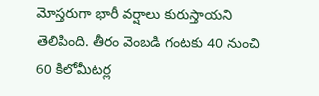మోస్తరుగా భారీ వర్షాలు కురుస్తాయని తెలిపింది. తీరం వెంబడి గంటకు 40 నుంచి 60 కిలోమీటర్ల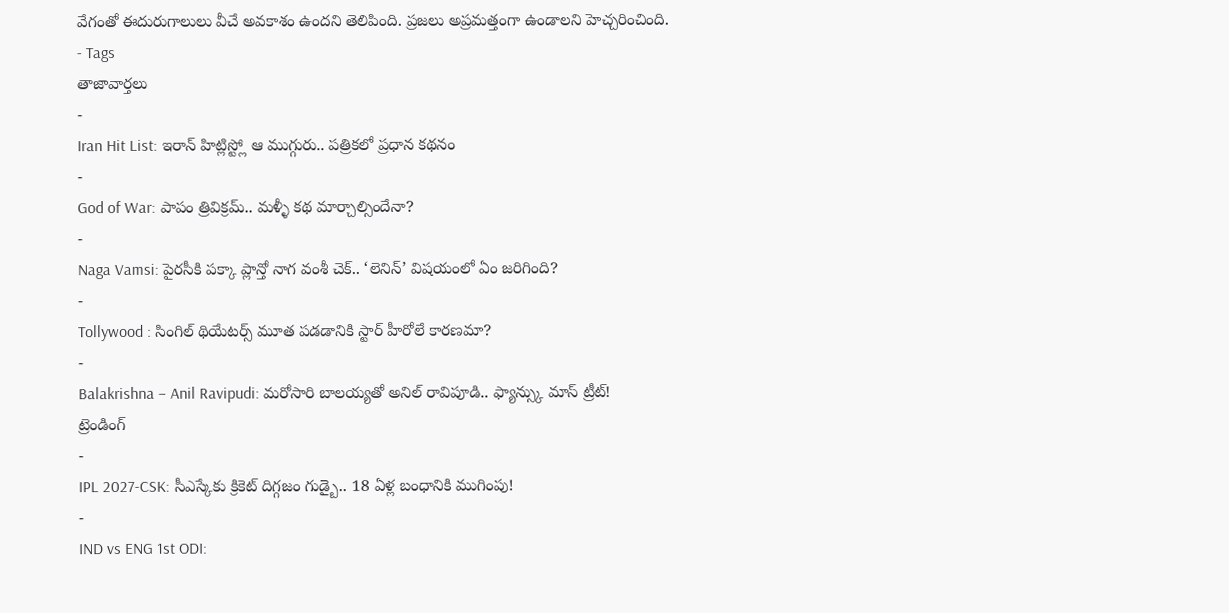వేగంతో ఈదురుగాలులు వీచే అవకాశం ఉందని తెలిపింది. ప్రజలు అప్రమత్తంగా ఉండాలని హెచ్చరించింది.
- Tags
తాజావార్తలు
-
Iran Hit List: ఇరాన్ హిట్లిస్ట్లో ఆ ముగ్గురు.. పత్రికలో ప్రధాన కథనం
-
God of War: పాపం త్రివిక్రమ్.. మళ్ళీ కథ మార్చాల్సిందేనా?
-
Naga Vamsi: పైరసీకి పక్కా ప్లాన్తో నాగ వంశీ చెక్.. ‘లెనిన్’ విషయంలో ఏం జరిగింది?
-
Tollywood : సింగిల్ థియేటర్స్ మూత పడడానికి స్టార్ హీరోలే కారణమా?
-
Balakrishna – Anil Ravipudi: మరోసారి బాలయ్యతో అనిల్ రావిపూడి.. ఫ్యాన్స్కు మాస్ ట్రీట్!
ట్రెండింగ్
-
IPL 2027-CSK: సీఎస్కేకు క్రికెట్ దిగ్గజం గుడ్బై.. 18 ఏళ్ల బంధానికి ముగింపు!
-
IND vs ENG 1st ODI: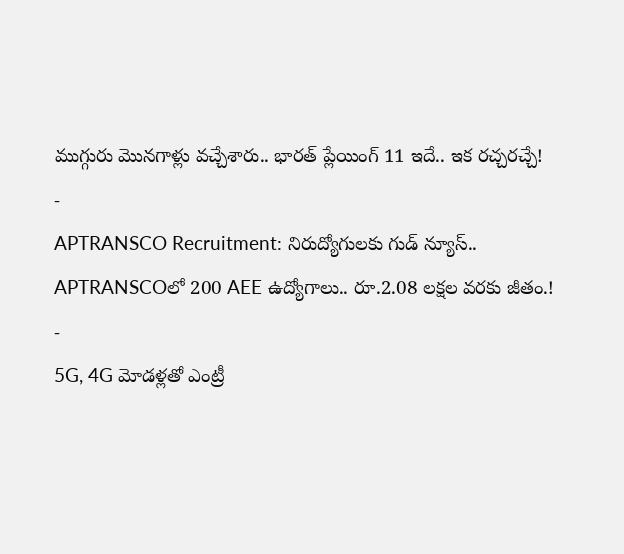ముగ్గురు మొనగాళ్లు వచ్చేశారు.. భారత్ ప్లేయింగ్ 11 ఇదే.. ఇక రచ్చరచ్చే!
-
APTRANSCO Recruitment: నిరుద్యోగులకు గుడ్ న్యూస్.. APTRANSCOలో 200 AEE ఉద్యోగాలు.. రూ.2.08 లక్షల వరకు జీతం.!
-
5G, 4G మోడళ్లతో ఎంట్రీ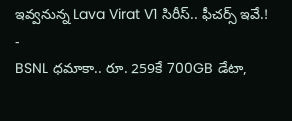ఇవ్వనున్న Lava Virat V1 సిరీస్.. ఫీచర్స్ ఇవే.!
-
BSNL ధమాకా.. రూ. 259కే 700GB డేటా,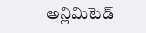అన్లిమిటెడ్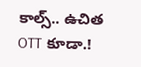కాల్స్.. ఉచిత OTT కూడా.!